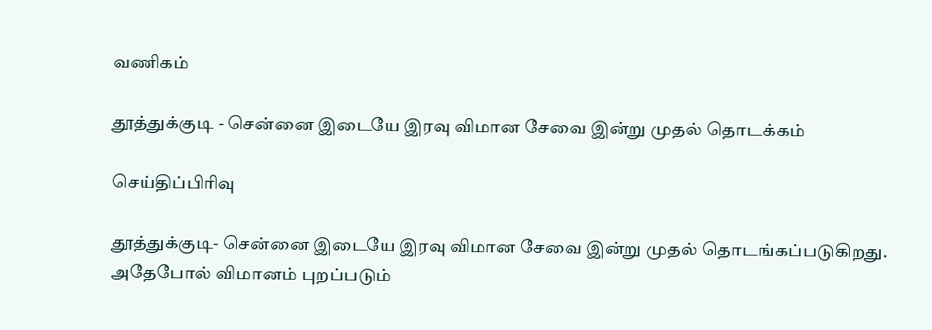வணிகம்

தூத்துக்குடி - சென்னை இடையே இரவு விமான சேவை இன்று முதல் தொடக்கம்

செய்திப்பிரிவு

தூத்துக்குடி- சென்னை இடையே இரவு விமான சேவை இன்று முதல் தொடங்கப்படுகிறது. அதேபோல் விமானம் புறப்படும்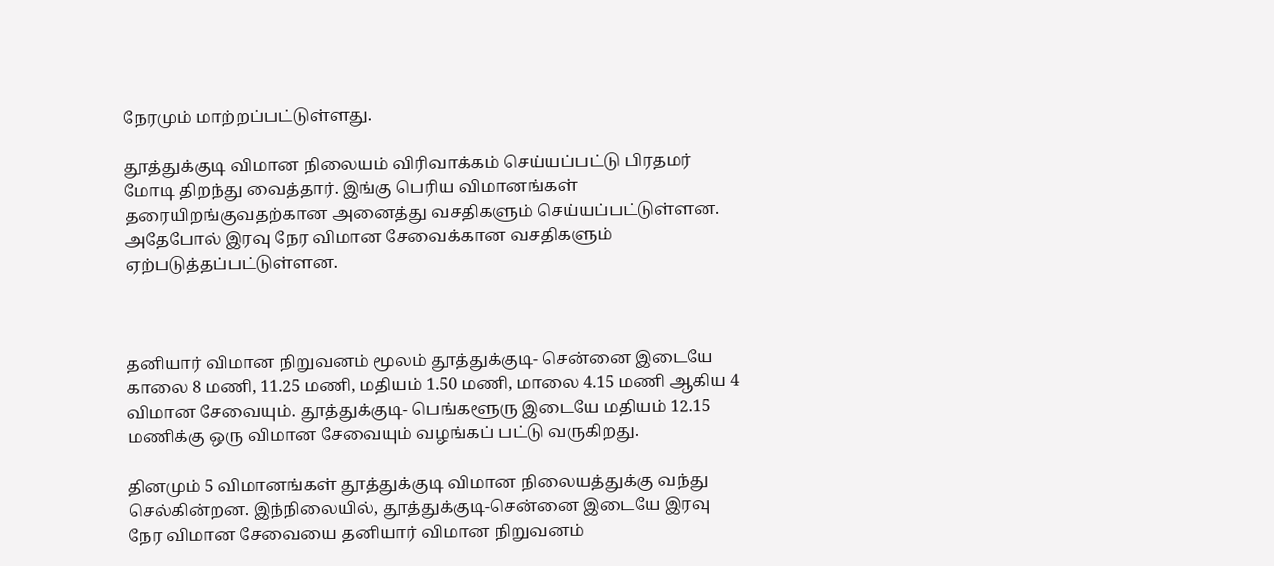நேரமும் மாற்றப்பட்டுள்ளது.

தூத்துக்குடி விமான நிலையம் விரிவாக்கம் செய்யப்பட்டு பிரதமர் மோடி திறந்து வைத்தார். இங்கு பெரிய விமானங்கள் தரையிறங்குவதற்கான அனைத்து வசதிகளும் செய்யப்பட்டுள்ளன. அதேபோல் இரவு நேர விமான சேவைக்கான வசதிகளும் ஏற்படுத்தப்பட்டுள்ளன.



தனியார் விமான நிறுவனம் மூலம் தூத்துக்குடி- சென்னை இடையே காலை 8 மணி, 11.25 மணி, மதியம் 1.50 மணி, மாலை 4.15 மணி ஆகிய 4 விமான சேவையும். தூத்துக்குடி- பெங்களூரு இடையே மதியம் 12.15 மணிக்கு ஒரு விமான சேவையும் வழங்கப் பட்டு வருகிறது.

தினமும் 5 விமானங்கள் தூத்துக்குடி விமான நிலையத்துக்கு வந்து செல்கின்றன. இந்நிலையில், தூத்துக்குடி-சென்னை இடையே இரவு நேர விமான சேவையை தனியார் விமான நிறுவனம்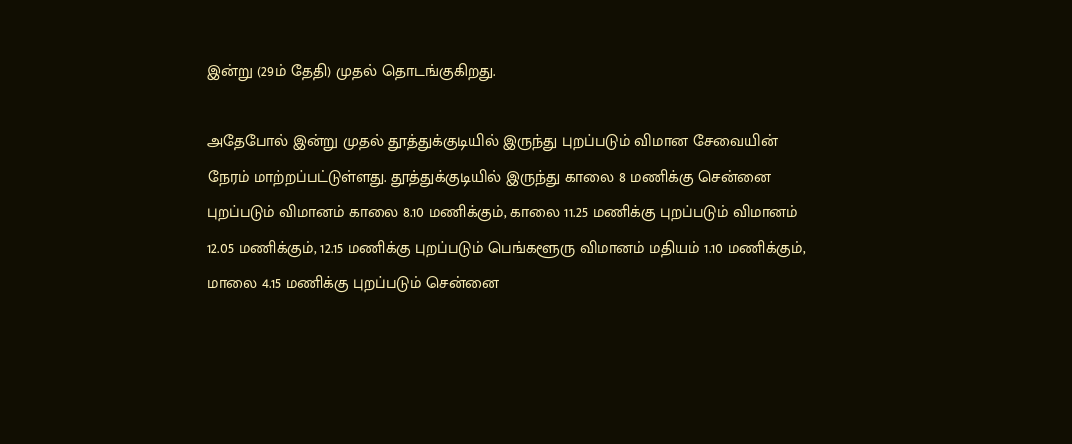இன்று (29ம் தேதி) முதல் தொடங்குகிறது.

அதேபோல் இன்று முதல் தூத்துக்குடியில் இருந்து புறப்படும் விமான சேவையின் நேரம் மாற்றப்பட்டுள்ளது. தூத்துக்குடியில் இருந்து காலை 8 மணிக்கு சென்னை புறப்படும் விமானம் காலை 8.10 மணிக்கும், காலை 11.25 மணிக்கு புறப்படும் விமானம் 12.05 மணிக்கும், 12.15 மணிக்கு புறப்படும் பெங்களூரு விமானம் மதியம் 1.10 மணிக்கும், மாலை 4.15 மணிக்கு புறப்படும் சென்னை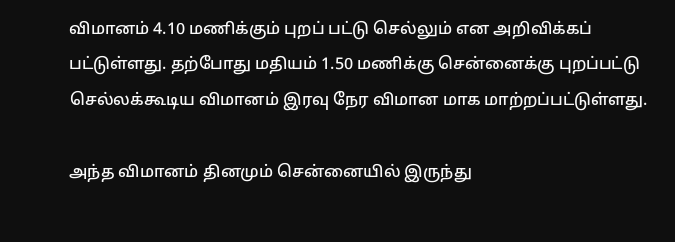விமானம் 4.10 மணிக்கும் புறப் பட்டு செல்லும் என அறிவிக்கப் பட்டுள்ளது. தற்போது மதியம் 1.50 மணிக்கு சென்னைக்கு புறப்பட்டு செல்லக்கூடிய விமானம் இரவு நேர விமான மாக மாற்றப்பட்டுள்ளது.

அந்த விமானம் தினமும் சென்னையில் இருந்து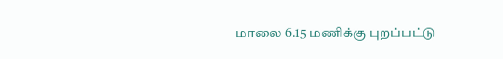மாலை 6.15 மணிக்கு புறப்பட்டு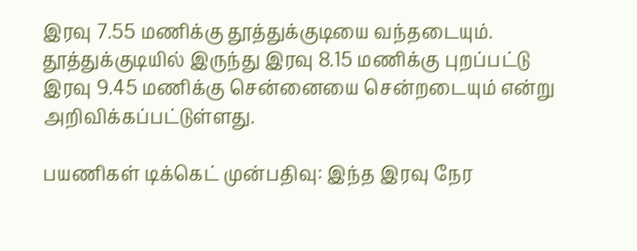இரவு 7.55 மணிக்கு தூத்துக்குடியை வந்தடையும். தூத்துக்குடியில் இருந்து இரவு 8.15 மணிக்கு புறப்பட்டு இரவு 9.45 மணிக்கு சென்னையை சென்றடையும் என்று அறிவிக்கப்பட்டுள்ளது.

பயணிகள் டிக்கெட் முன்பதிவு: இந்த இரவு நேர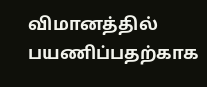விமானத்தில் பயணிப்பதற்காக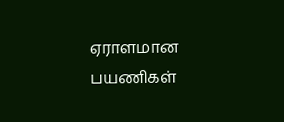ஏராளமான பயணிகள்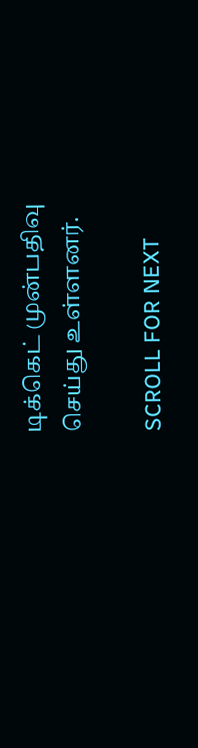டிக்கெட் முன்பதிவு செய்து உள்ளனர்.

SCROLL FOR NEXT